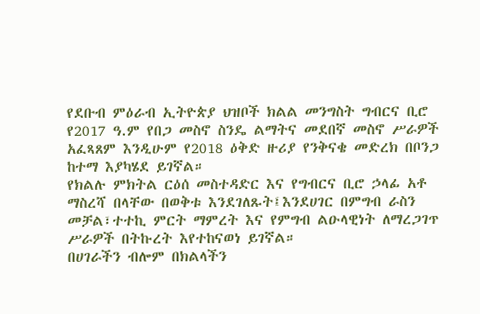የደቡብ ምዕራብ ኢትዮጵያ ህዝቦች ክልል መንግስት ግብርና ቢሮ የ2017 ዓ.ም የበጋ መስኖ ስንዴ ልማትና መደበኛ መስኖ ሥራዎች አፈጻጸም እንዲሁም የ2018 ዕቅድ ዙሪያ የንቅናቄ መድረክ በቦንጋ ከተማ እያካሄደ ይገኛል።
የክልሉ ምክትል ርዕሰ መስተዳድር እና የግብርና ቢሮ ኃላፊ አቶ ማስረሻ በላቸው በወቅቱ እንደገለጹት፤እንደሀገር በምግብ ራስን መቻል፣ተተኪ ምርት ማምረት እና የምግብ ልዑላዊነት ለማረጋገጥ ሥራዎች በትኩረት እየተከናወነ ይገኛል።
በሀገራችን ብሎም በክልላችን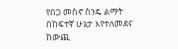የበጋ መስኖ ስንዴ ልማት በከፍተኛ ሁኔታ እየተለመደና ከውጪ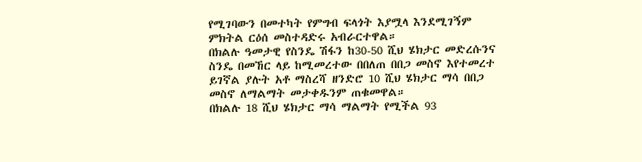የሚገባውን በመተካት የምግብ ፍላጎት እያሟላ እንደሚገኝም ምክትል ርዕሰ መስተዳድሩ አብራርተዋል።
በክልሉ ዓመታዊ የስንዴ ሽፋን ከ30-50 ሺህ ሄክታር መድረሱንና ስንዴ በመኸር ላይ ከሚመረተው በበለጠ በበጋ መስኖ እየተመረተ ይገኛል ያሉት አቶ ማስረሻ ዘንድሮ 10 ሺህ ሄክታር ማሳ በበጋ መስኖ ለማልማት መታቀዱንም ጠቁመዋል።
በክልሉ 18 ሺህ ሄክታር ማሳ ማልማት የሚችል 93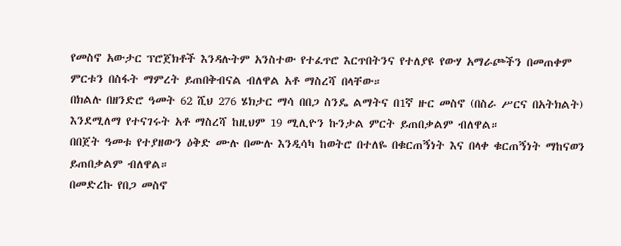የመስኖ አውታር ፕሮጀክቶች እንዳሉትም አንስተው የተፈጥሮ እርጥበትንና የተለያዩ የውሃ አማራጮችን በመጠቀም ምርቱን በስፋት ማምረት ይጠበቅብናል ብለዋል አቶ ማስረሻ በላቸው።
በክልሉ በዘንድሮ ዓመት 62 ሺህ 276 ሄክታር ማሳ በበጋ ስንዴ ልማትና በ1ኛ ዙር መስኖ (በስራ ሥርና በአትክልት) እንደሚለማ የተናገሩት አቶ ማስረሻ ከዚህም 19 ሚሊዮን ኩንታል ምርት ይጠበቃልም ብለዋል።
በበጀት ዓመቱ የተያዘውን ዕቅድ ሙሉ በሙሉ እንዲሳካ ከወትሮ በተለዬ በቁርጠኝነት እና በላቀ ቁርጠኝነት ማከናወን ይጠበቃልም ብለዋል።
በመድረኩ የበጋ መስኖ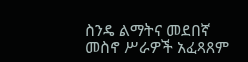ስንዴ ልማትና መደበኛ መስኖ ሥራዎች አፈጻጸም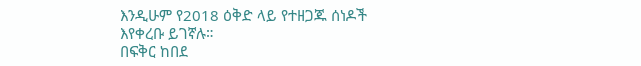እንዲሁም የ2018 ዕቅድ ላይ የተዘጋጁ ሰነዶች እየቀረቡ ይገኛሉ።
በፍቅር ከበደ